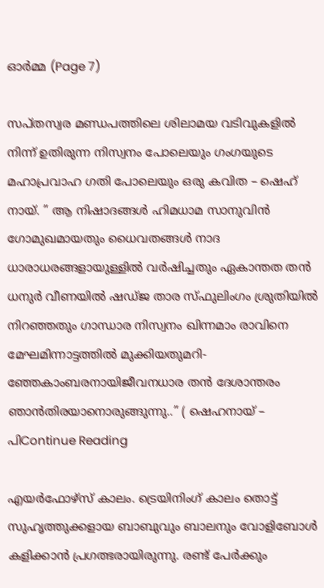ഓർമ്മ (Page 7)

സപ്തസ്വര മണ്ഡപത്തിലെ ശിലാമയ വടിവുകളിൽ നിന്ന് ഉതിരുന്ന നിസ്വനം പോലെയും ഗംഗയുടെ മഹാപ്രവാഹ ഗതി പോലെയും ഒരു കവിത – ഷെഹ് നായ്. ” ആ നിഷാദങ്ങൾ ഹിമധാമ സാനുവിൻ ഗോമുഖമായതും ധൈവതങ്ങൾ നാദ ധാരാധരങ്ങളായുള്ളിൽ വർഷിച്ചതും ഏകാന്തത തൻ ധനുർ വീണയിൽ ഷഡ്ജ താര സ്ഫുലിംഗം ശ്രുതിയിൽ നിറഞ്ഞതും ഗാന്ധാര നിസ്വനം ഖിന്നമാം രാവിനെ മേഘമിന്നാട്ടത്തിൽ മുക്കിയതുമറി- ഞ്ഞേകാംബരനായിജീവനധാര തൻ ദേശാന്തരം ഞാൻതിരയാനൊരുങ്ങുന്നു..” ( ഷെഹനായ് – പിContinue Reading

എയർഫോഴ്സ് കാലം. ട്രെയിനിംഗ് കാലം തൊട്ട് സുഹൃത്തുക്കളായ ബാബുവും ബാലനും വോളിബോൾ കളിക്കാൻ പ്രഗത്ഭരായിരുന്നു. രണ്ട് പേർക്കും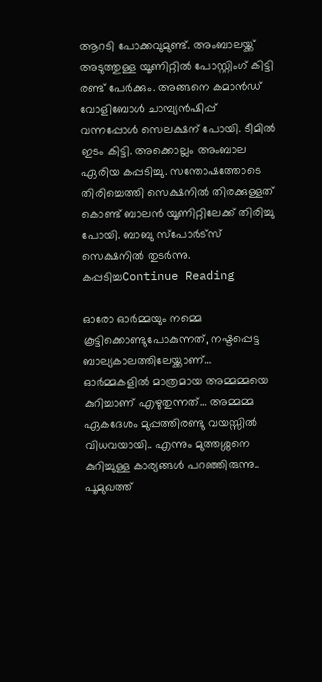ആറടി പോക്കവുമുണ്ട്. അംബാലയ്ക്ക് അടുത്തുള്ള യൂണിറ്റിൽ പോസ്റ്റിംഗ് കിട്ടി രണ്ട് പേർക്കും. അങ്ങനെ കമാൻഡ് വോളിബോൾ ചാമ്പ്യൻഷിപ്പ് വന്നപ്പോൾ സെലക്ഷന് പോയി. ടീമിൽ ഇടം കിട്ടി. അക്കൊല്ലം അംബാല ഏരിയ കപ്പടിച്ചു. സന്തോഷത്തോടെ തിരിച്ചെത്തി സെക്ഷനിൽ തിരക്കുള്ളത് കൊണ്ട് ബാലൻ യൂണിറ്റിലേക്ക് തിരിച്ചു പോയി. ബാബു സ്പോർട്സ് സെക്ഷനിൽ തുടർന്നു. കപ്പടിച്ചContinue Reading

ഓരോ ഓർമ്മയും നമ്മെ കൂട്ടിക്കൊണ്ടുപോകുന്നത്, നഷ്ടപ്പെട്ട ബാല്യകാലത്തിലേയ്ക്കാണ്… ഓർമ്മകളിൽ മാത്രമായ അമ്മമ്മയെ കുറിച്ചാണ്‌ എഴുതുന്നത്… അമ്മമ്മ ഏകദേശം മുപ്പത്തിരണ്ടു വയസ്സിൽ വിധവയായി.. എന്നും മുത്തശ്ശനെ കുറിച്ചുള്ള കാര്യങ്ങൾ പറഞ്ഞിരുന്നു.. പൂമുഖത്ത്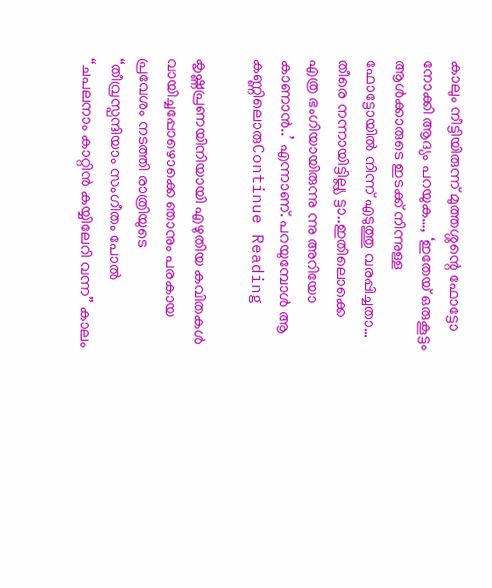കാലും നീട്ടിയിരുന്ന് മുത്തശ്ശന്റെ ഫോട്ടോ നോക്കി ആദ്യം പറയുക…, ‘ഇതേയ് ഒരുകൂട്ടം ആൾക്കാരുടെ ഇടക്ക് നിന്നുള്ള ഫോട്ടോയിൽ നിന്ന് എടുത്തു വരപ്പിച്ചതാ… തീരെ നന്നായിട്ടില്ല്യ ട്ടാ..ഇതിലൊക്കെ എത്ര ഭംഗിയായിരുന്നു ന്നു അറിയോ കാണാൻ..’ എന്നാണ്. പറയുമ്പോൾ ആ കണ്ണിലൊരുContinue Reading

കൃഷ്ണപ്രണയിനിയായി എഴുതിയ കവിതകള്‍ വായിച്ചപ്പോഴൊക്കെ ഞാനും പരകായ പ്രവേശം നടത്തി രാത്രിയുടെ “തീവ്രസ്പന്ദിയാം സംഗീതം പോൽ “ചപലനാം കാറ്റിൻ കയ്യിലേറി വന്ന” കാലം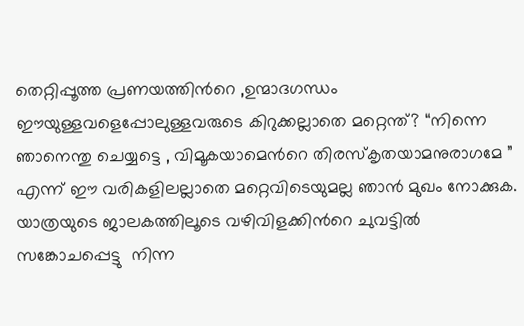തെറ്റിപ്പൂത്ത പ്രണയത്തിന്‍റെ ,ഉന്മാദഗന്ധം ഈയുള്ളവളെപ്പോലുള്ളവരുടെ കിറുക്കല്ലാതെ മറ്റെന്ത്? “നിന്നെ ഞാനെന്തു ചെയ്യട്ടെ , വിമൂകയാമെന്‍റെ തിരസ്കൃതയാമനുരാഗമേ ” എന്ന് ഈ വരികളിലല്ലാതെ മറ്റെവിടെയുമല്ല ഞാൻ മുഖം നോക്കുക. യാത്രയുടെ ജാലകത്തിലൂടെ വഴിവിളക്കിന്‍റെ ചുവട്ടിൽ സങ്കോചപ്പെട്ടു ‌ നിന്ന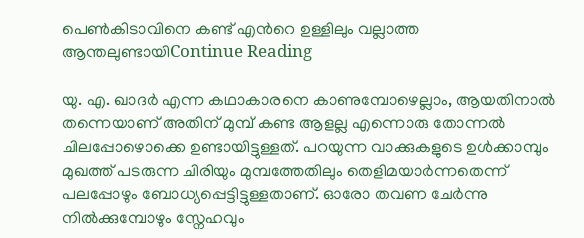പെൺകിടാവിനെ കണ്ട് എന്‍റെ ഉള്ളിലും വല്ലാത്ത ആന്തലുണ്ടായിContinue Reading

യു. എ. ഖാദർ എന്ന കഥാകാരനെ കാണുമ്പോഴെല്ലാം, ആയതിനാൽ തന്നെയാണ് അതിന് മുമ്പ് കണ്ട ആളല്ല എന്നൊരു തോന്നൽ ചിലപ്പോഴൊക്കെ ഉണ്ടായിട്ടുള്ളത്. പറയുന്ന വാക്കുകളുടെ ഉൾക്കാമ്പും മുഖത്ത് പടരുന്ന ചിരിയും മുമ്പത്തേതിലും തെളിമയാർന്നതെന്ന് പലപ്പോഴും ബോധ്യപ്പെട്ടിട്ടുള്ളതാണ്. ഓരോ തവണ ചേർന്നു നിൽക്കുമ്പോഴും സ്നേഹവും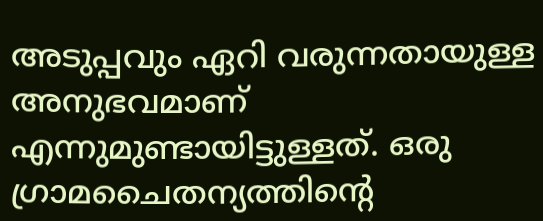അടുപ്പവും ഏറി വരുന്നതായുള്ള അനുഭവമാണ് എന്നുമുണ്ടായിട്ടുള്ളത്. ഒരു ഗ്രാമചൈതന്യത്തിന്റെ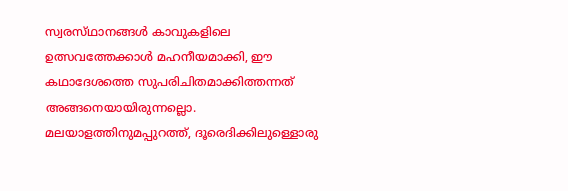സ്വരസ്‌ഥാനങ്ങൾ കാവുകളിലെ ഉത്സവത്തേക്കാൾ മഹനീയമാക്കി, ഈ കഥാദേശത്തെ സുപരിചിതമാക്കിത്തന്നത് അങ്ങനെയായിരുന്നല്ലൊ. മലയാളത്തിനുമപ്പുറത്ത്, ദൂരെദിക്കിലുള്ളൊരു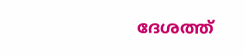ദേശത്ത്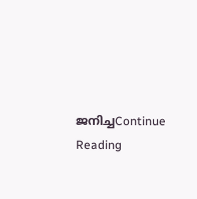ജനിച്ചContinue Reading